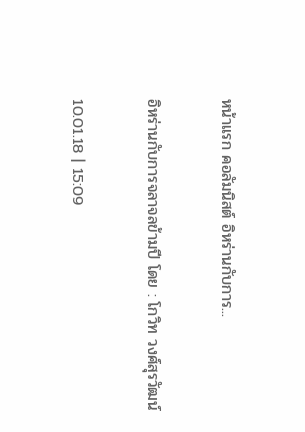หน้าแรก คอลัมนิสต์ อิหร่านกับการ...

อิหร่านกับการจลาจลข้ามปี โดย : โกวิท วงศ์สุรวัฒน์

10.01.18 | 15:09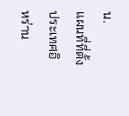น.
แผนที่ที่ตั้งประเทศอิหร่าน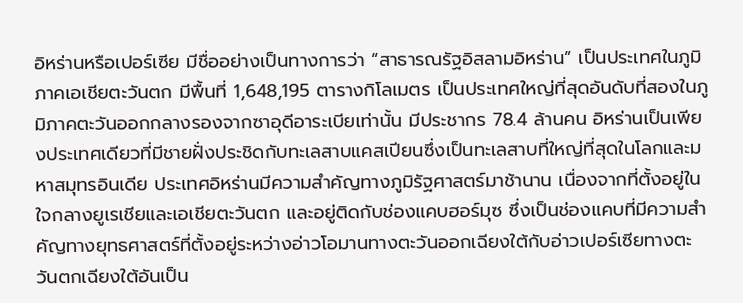อิหร่านหรือเปอร์เซีย มีชื่ออย่างเป็นทางการว่า “สาธารณรัฐอิสลามอิหร่าน” เป็นประเทศในภูมิภาคเอเชียตะวันตก มีพื้นที่ 1,648,195 ตารางกิโลเมตร เป็นประเทศใหญ่ที่สุดอันดับที่สองในภูมิภาคตะวันออกกลางรองจากซาอุดีอาระเบียเท่านั้น มีประชากร 78.4 ล้านคน อิหร่านเป็นเพียงประเทศเดียวที่มีชายฝั่งประชิดกับทะเลสาบแคสเปียนซึ่งเป็นทะเลสาบที่ใหญ่ที่สุดในโลกและมหาสมุทรอินเดีย ประเทศอิหร่านมีความสำคัญทางภูมิรัฐศาสตร์มาช้านาน เนื่องจากที่ตั้งอยู่ในใจกลางยูเรเชียและเอเชียตะวันตก และอยู่ติดกับช่องแคบฮอร์มุซ ซึ่งเป็นช่องแคบที่มีความสำคัญทางยุทธศาสตร์ที่ตั้งอยู่ระหว่างอ่าวโอมานทางตะวันออกเฉียงใต้กับอ่าวเปอร์เซียทางตะวันตกเฉียงใต้อันเป็น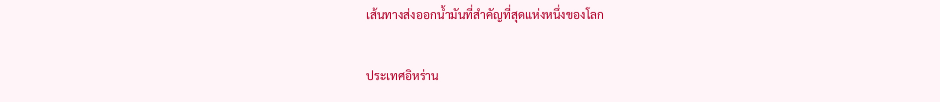เส้นทางส่งออกน้ำมันที่สำคัญที่สุดแห่งหนึ่งของโลก

ประเทศอิหร่าน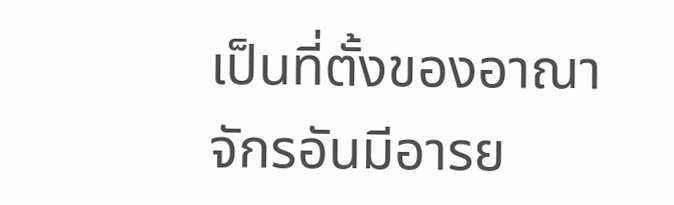เป็นที่ตั้งของอาณาจักรอันมีอารย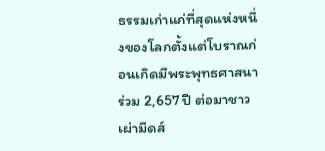ธรรมเก่าแก่ที่สุดแห่งหนึ่งของโลกตั้งแต่โบราณก่อนเกิดมีพระพุทธศาสนาร่วม 2,657 ปี ต่อมาชาวเผ่ามีดส์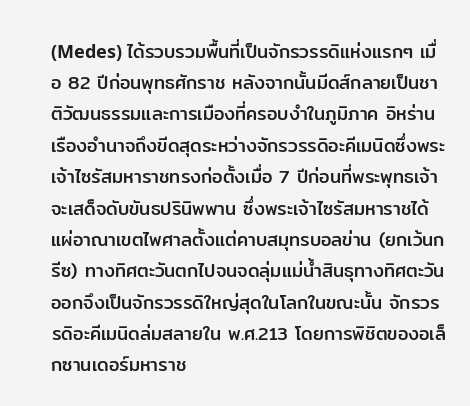(Medes) ได้รวบรวมพื้นที่เป็นจักรวรรดิแห่งแรกๆ เมื่อ 82 ปีก่อนพุทธศักราช หลังจากนั้นมีดส์กลายเป็นชาติวัฒนธรรมและการเมืองที่ครอบงำในภูมิภาค อิหร่านเรืองอำนาจถึงขีดสุดระหว่างจักรวรรดิอะคีเมนิดซึ่งพระเจ้าไซรัสมหาราชทรงก่อตั้งเมื่อ 7 ปีก่อนที่พระพุทธเจ้าจะเสด็จดับขันธปรินิพพาน ซึ่งพระเจ้าไซรัสมหาราชได้แผ่อาณาเขตไพศาลตั้งแต่คาบสมุทรบอลข่าน (ยกเว้นกรีซ) ทางทิศตะวันตกไปจนจดลุ่มแม่น้ำสินธุทางทิศตะวันออกจึงเป็นจักรวรรดิใหญ่สุดในโลกในขณะนั้น จักรวรรดิอะคีเมนิดล่มสลายใน พ.ศ.213 โดยการพิชิตของอเล็กซานเดอร์มหาราช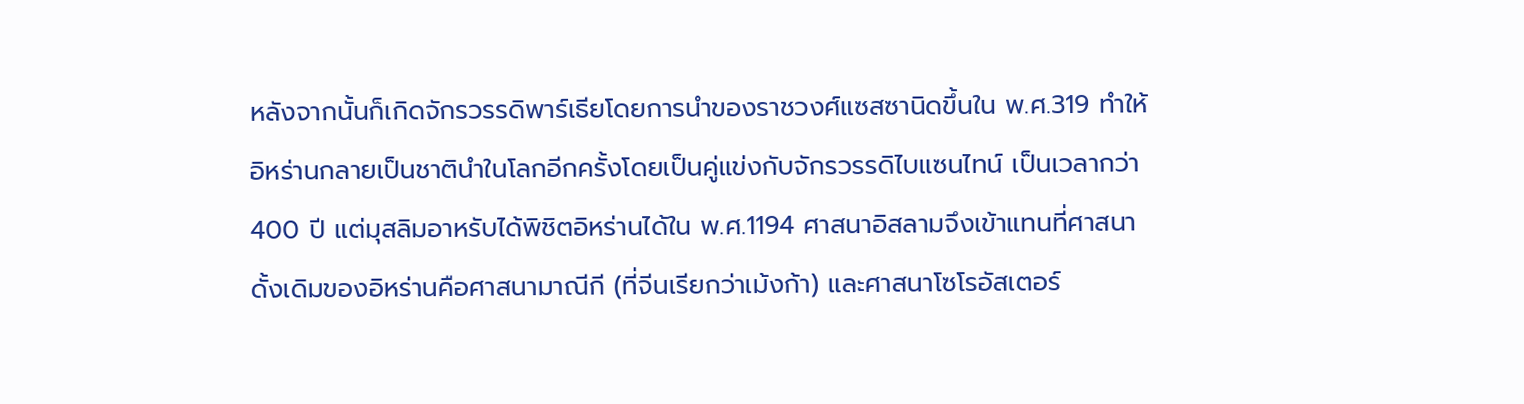หลังจากนั้นก็เกิดจักรวรรดิพาร์เธียโดยการนำของราชวงศ์แซสซานิดขึ้นใน พ.ศ.319 ทำให้อิหร่านกลายเป็นชาตินำในโลกอีกครั้งโดยเป็นคู่แข่งกับจักรวรรดิไบแซนไทน์ เป็นเวลากว่า 400 ปี แต่มุสลิมอาหรับได้พิชิตอิหร่านได้ใน พ.ศ.1194 ศาสนาอิสลามจึงเข้าแทนที่ศาสนาดั้งเดิมของอิหร่านคือศาสนามาณีกี (ที่จีนเรียกว่าเม้งก้า) และศาสนาโซโรอัสเตอร์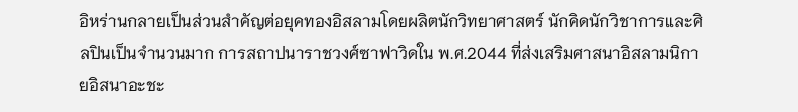อิหร่านกลายเป็นส่วนสำคัญต่อยุคทองอิสลามโดยผลิตนักวิทยาศาสตร์ นักคิดนักวิชาการและศิลปินเป็นจำนวนมาก การสถาปนาราชวงศ์ซาฟาวิดใน พ.ศ.2044 ที่ส่งเสริมศาสนาอิสลามนิกายอิสนาอะชะ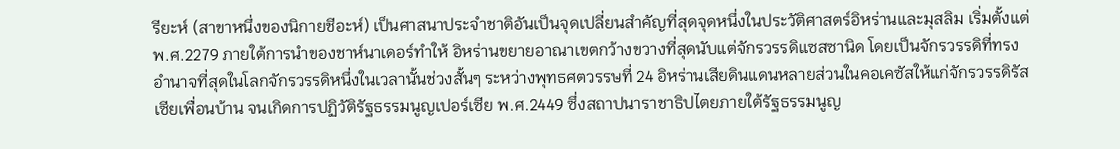รียะห์ (สาขาหนึ่งของนิกายชีอะห์) เป็นศาสนาประจำชาติอันเป็นจุดเปลี่ยนสำคัญที่สุดจุดหนึ่งในประวัติศาสตร์อิหร่านและมุสลิม เริ่มตั้งแต่ พ.ศ.2279 ภายใต้การนำของชาห์นาเดอร์ทำให้ อิหร่านขยายอาณาเขตกว้างขวางที่สุดนับแต่จักรวรรดิแซสซานิด โดยเป็นจักรวรรดิที่ทรงอำนาจที่สุดในโลกจักรวรรดิหนึ่งในเวลานั้นช่วงสั้นๆ ระหว่างพุทธศตวรรษที่ 24 อิหร่านเสียดินแดนหลายส่วนในคอเคซัสให้แก่จักรวรรดิรัสเซียเพื่อนบ้าน จนเกิดการปฏิวัติรัฐธรรมนูญเปอร์เซีย พ.ศ.2449 ซึ่งสถาปนาราชาธิปไตยภายใต้รัฐธรรมนูญ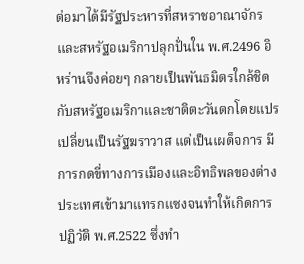ต่อมาได้มีรัฐประหารที่สหราชอาณาจักรและสหรัฐอเมริกาปลุกปั่นใน พ.ศ.2496 อิหร่านจึงค่อยๆ กลายเป็นพันธมิตรใกล้ชิดกับสหรัฐอเมริกาและชาติตะวันตกโดยแปรเปลี่ยนเป็นรัฐฆราวาส แต่เป็นเผด็จการ มีการกดขี่ทางการเมืองและอิทธิพลของต่างประเทศเข้ามาแทรกแซงจนทำให้เกิดการปฏิวัติ พ.ศ.2522 ซึ่งทำ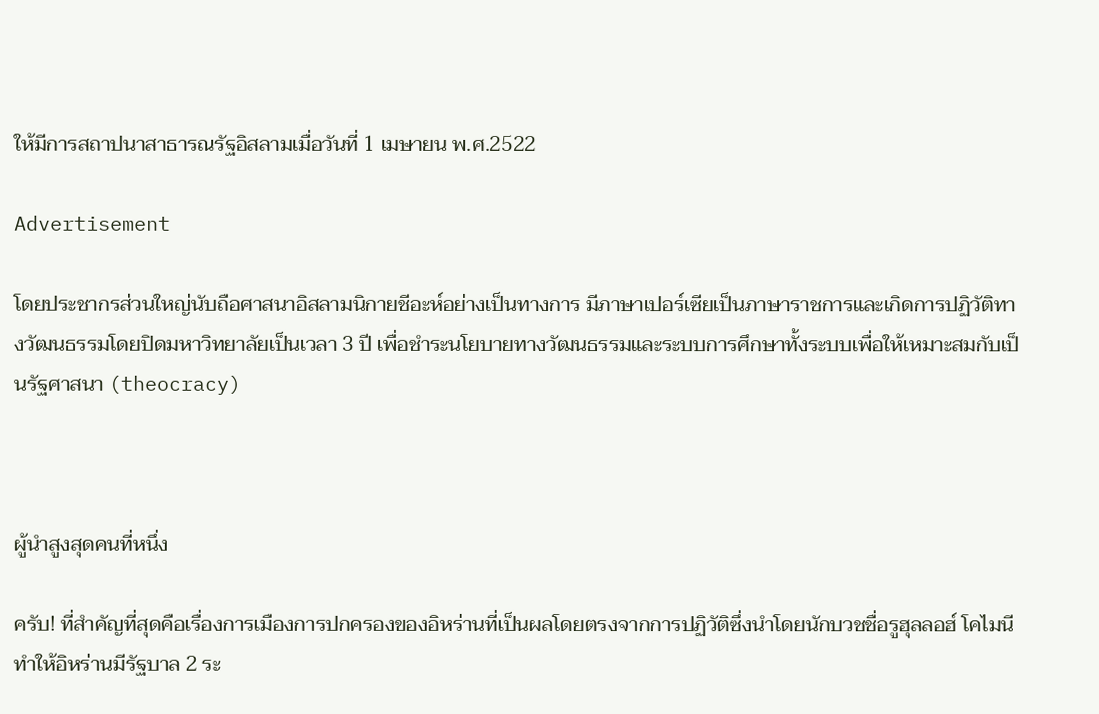ให้มีการสถาปนาสาธารณรัฐอิสลามเมื่อวันที่ 1 เมษายน พ.ศ.2522

Advertisement

โดยประชากรส่วนใหญ่นับถือศาสนาอิสลามนิกายชีอะห์อย่างเป็นทางการ มีภาษาเปอร์เซียเป็นภาษาราชการและเกิดการปฏิวัติทางวัฒนธรรมโดยปิดมหาวิทยาลัยเป็นเวลา 3 ปี เพื่อชำระนโยบายทางวัฒนธรรมและระบบการศึกษาทั้งระบบเพื่อให้เหมาะสมกับเป็นรัฐศาสนา (theocracy)



ผู้นำสูงสุดคนที่หนึ่ง

ครับ! ที่สำคัญที่สุดคือเรื่องการเมืองการปกครองของอิหร่านที่เป็นผลโดยตรงจากการปฏิวัติซึ่งนำโดยนักบวชชื่อรูฮุลลอฮ์ โคไมนี ทำให้อิหร่านมีรัฐบาล 2 ระ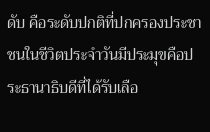ดับ คือระดับปกติที่ปกครองประชาชนในชีวิตประจำวันมีประมุขคือประธานาธิบดีที่ได้รับเลือ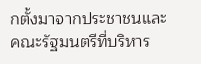กตั้งมาจากประชาชนและคณะรัฐมนตรีที่บริหาร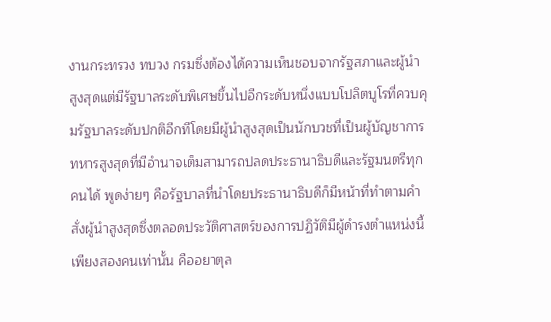งานกระทรวง ทบวง กรมซึ่งต้องได้ความเห็นชอบจากรัฐสภาและผู้นำสูงสุดแต่มีรัฐบาลระดับพิเศษขึ้นไปอีกระดับหนึ่งแบบโปลิตบูโรที่ควบคุมรัฐบาลระดับปกติอีกทีโดยมีผู้นำสูงสุดเป็นนักบวชที่เป็นผู้บัญชาการทหารสูงสุดที่มีอำนาจเต็มสามารถปลดประธานาธิบดีและรัฐมนตรีทุกคนได้ พูดง่ายๆ คือรัฐบาลที่นำโดยประธานาธิบดีก็มีหน้าที่ทำตามคำสั่งผู้นำสูงสุดซึ่งตลอดประวัติศาสตร์ของการปฏิวัติมีผู้ดำรงตำแหน่งนี้เพียงสองคนเท่านั้น คืออยาตุล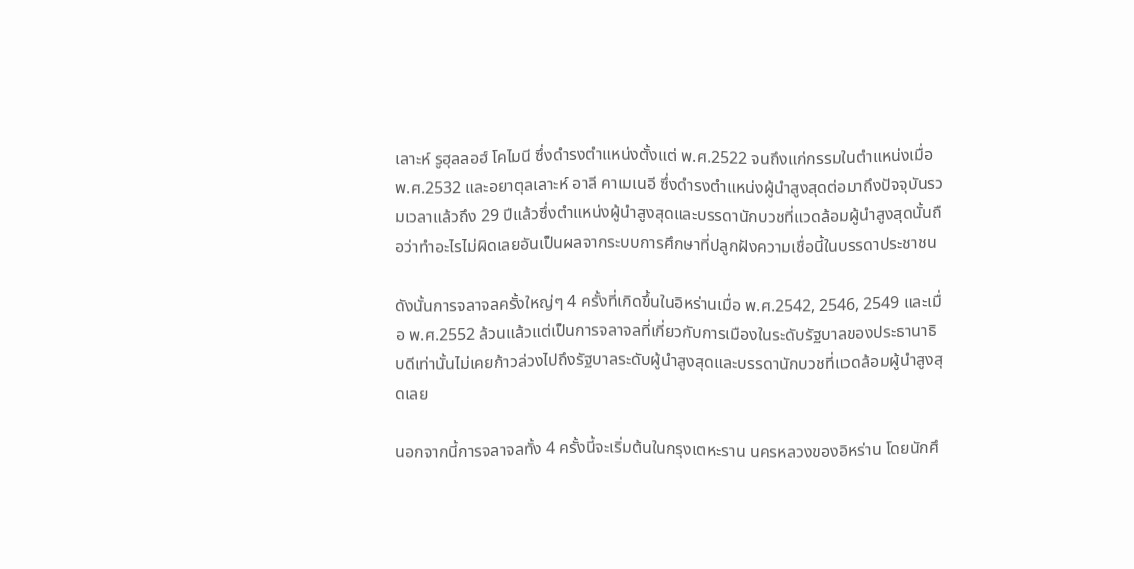เลาะห์ รูฮุลลอฮ์ โคไมนี ซึ่งดำรงตำแหน่งตั้งแต่ พ.ศ.2522 จนถึงแก่กรรมในตำแหน่งเมื่อ พ.ศ.2532 และอยาตุลเลาะห์ อาลี คาเมเนอี ซึ่งดำรงตำแหน่งผู้นำสูงสุดต่อมาถึงปัจจุบันรวมเวลาแล้วถึง 29 ปีแล้วซึ่งตำแหน่งผู้นำสูงสุดและบรรดานักบวชที่แวดล้อมผู้นำสูงสุดนั้นถือว่าทำอะไรไม่ผิดเลยอันเป็นผลจากระบบการศึกษาที่ปลูกฝังความเชื่อนี้ในบรรดาประชาชน

ดังนั้นการจลาจลครั้งใหญ่ๆ 4 ครั้งที่เกิดขึ้นในอิหร่านเมื่อ พ.ศ.2542, 2546, 2549 และเมื่อ พ.ศ.2552 ล้วนแล้วแต่เป็นการจลาจลที่เกี่ยวกับการเมืองในระดับรัฐบาลของประธานาธิบดีเท่านั้นไม่เคยก้าวล่วงไปถึงรัฐบาลระดับผู้นำสูงสุดและบรรดานักบวชที่แวดล้อมผู้นำสูงสุดเลย

นอกจากนี้การจลาจลทั้ง 4 ครั้งนี้จะเริ่มต้นในกรุงเตหะราน นครหลวงของอิหร่าน โดยนักศึ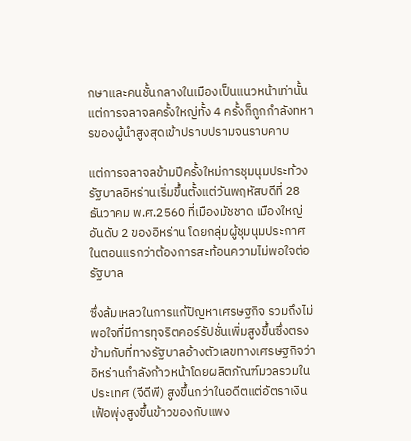กษาและคนชั้นกลางในเมืองเป็นแนวหน้าเท่านั้นแต่การจลาจลครั้งใหญ่ทั้ง 4 ครั้งก็ถูกกำลังทหารของผู้นำสูงสุดเข้าปราบปรามจนราบคาบ

แต่การจลาจลข้ามปีครั้งใหม่การชุมนุมประท้วงรัฐบาลอิหร่านเริ่มขึ้นตั้งแต่วันพฤหัสบดีที่ 28 ธันวาคม พ.ศ.2560 ที่เมืองมัชชาด เมืองใหญ่อันดับ 2 ของอิหร่าน โดยกลุ่มผู้ชุมนุมประกาศในตอนแรกว่าต้องการสะท้อนความไม่พอใจต่อรัฐบาล

ซึ่งล้มเหลวในการแก้ปัญหาเศรษฐกิจ รวมถึงไม่พอใจที่มีการทุจริตคอร์รัปชั่นเพิ่มสูงขึ้นซึ่งตรงข้ามกับที่ทางรัฐบาลอ้างตัวเลขทางเศรษฐกิจว่าอิหร่านกำลังก้าวหน้าโดยผลิตภัณฑ์มวลรวมในประเทศ (จีดีพี) สูงขึ้นกว่าในอดีตแต่อัตราเงินเฟ้อพุ่งสูงขึ้นข้าวของกับแพง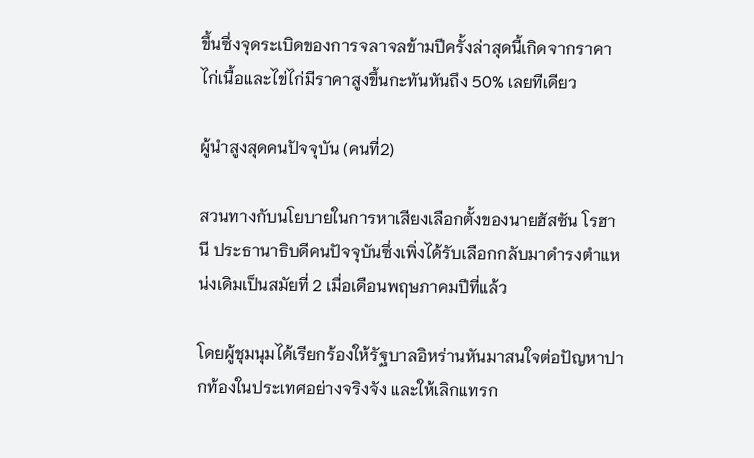ขึ้นซึ่งจุดระเบิดของการจลาจลข้ามปีครั้งล่าสุดนี้เกิดจากราคาไก่เนื้อและไข่ไก่มีราคาสูงขึ้นกะทันหันถึง 50% เลยทีเดียว

ผู้นำสูงสุดคนปัจจุบัน (คนที่2)

สวนทางกับนโยบายในการหาเสียงเลือกตั้งของนายฮัสซัน โรฮานี ประธานาธิบดีคนปัจจุบันซึ่งเพิ่งได้รับเลือกกลับมาดำรงตำแหน่งเดิมเป็นสมัยที่ 2 เมื่อเดือนพฤษภาคมปีที่แล้ว

โดยผู้ชุมนุมได้เรียกร้องให้รัฐบาลอิหร่านหันมาสนใจต่อปัญหาปากท้องในประเทศอย่างจริงจัง และให้เลิกแทรก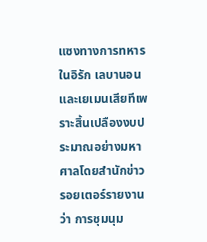แซงทางการทหารในอิรัก เลบานอนและเยเมนเสียทีเพราะสิ้นเปลืองงบประมาณอย่างมหาศาลโดยสำนักข่าวรอยเตอร์รายงานว่า การชุมนุม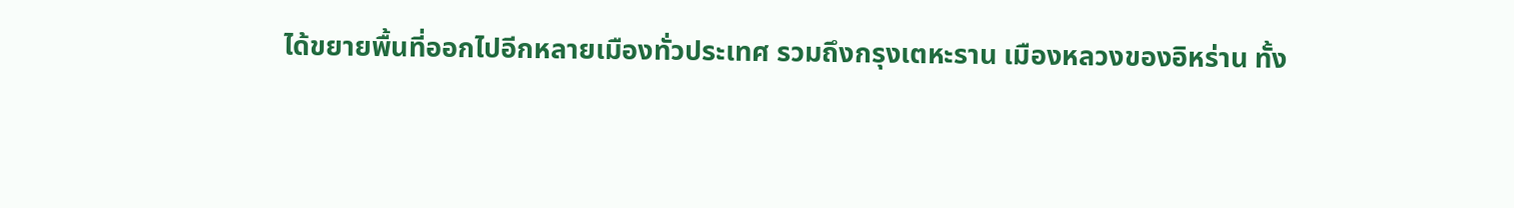ได้ขยายพื้นที่ออกไปอีกหลายเมืองทั่วประเทศ รวมถึงกรุงเตหะราน เมืองหลวงของอิหร่าน ทั้ง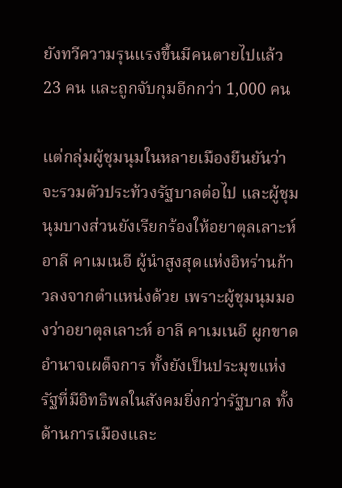ยังทวีความรุนแรงขึ้นมีคนตายไปแล้ว 23 คน และถูกจับกุมอีกกว่า 1,000 คน

แต่กลุ่มผู้ชุมนุมในหลายเมืองยืนยันว่าจะรวมตัวประท้วงรัฐบาลต่อไป และผู้ชุมนุมบางส่วนยังเรียกร้องให้อยาตุลเลาะห์ อาลี คาเมเนอี ผู้นำสูงสุดแห่งอิหร่านก้าวลงจากตำแหน่งด้วย เพราะผู้ชุมนุมมองว่าอยาตุลเลาะห์ อาลี คาเมเนอี ผูกขาดอำนาจเผด็จการ ทั้งยังเป็นประมุขแห่งรัฐที่มีอิทธิพลในสังคมยิ่งกว่ารัฐบาล ทั้งด้านการเมืองและ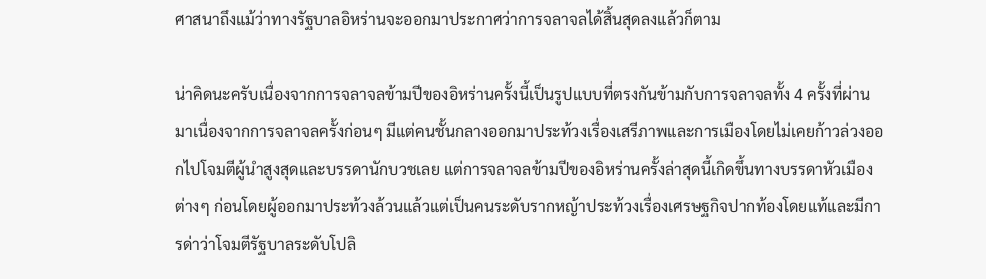ศาสนาถึงแม้ว่าทางรัฐบาลอิหร่านจะออกมาประกาศว่าการจลาจลได้สิ้นสุดลงแล้วก็ตาม

น่าคิดนะครับเนื่องจากการจลาจลข้ามปีของอิหร่านครั้งนี้เป็นรูปแบบที่ตรงกันข้ามกับการจลาจลทั้ง 4 ครั้งที่ผ่านมาเนื่องจากการจลาจลครั้งก่อนๆ มีแต่คนชั้นกลางออกมาประท้วงเรื่องเสรีภาพและการเมืองโดยไม่เคยก้าวล่วงออกไปโจมตีผู้นำสูงสุดและบรรดานักบวชเลย แต่การจลาจลข้ามปีของอิหร่านครั้งล่าสุดนี้เกิดขึ้นทางบรรดาหัวเมืองต่างๆ ก่อนโดยผู้ออกมาประท้วงล้วนแล้วแต่เป็นคนระดับรากหญ้าประท้วงเรื่องเศรษฐกิจปากท้องโดยแท้และมีการด่าว่าโจมตีรัฐบาลระดับโปลิ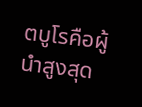ตบูโรคือผู้นำสูงสุด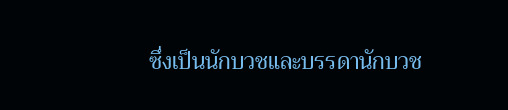ซึ่งเป็นนักบวชและบรรดานักบวช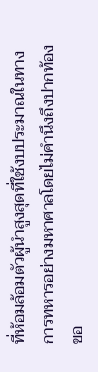ที่ห้อมล้อมตัวผู้นำสูงสุดที่ใช้งบประมาณในทางการทหารอย่างมหาศาลโดยไม่คำนึงถึงปากท้องขอ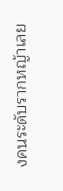งคนระดับรากหญ้าเลย